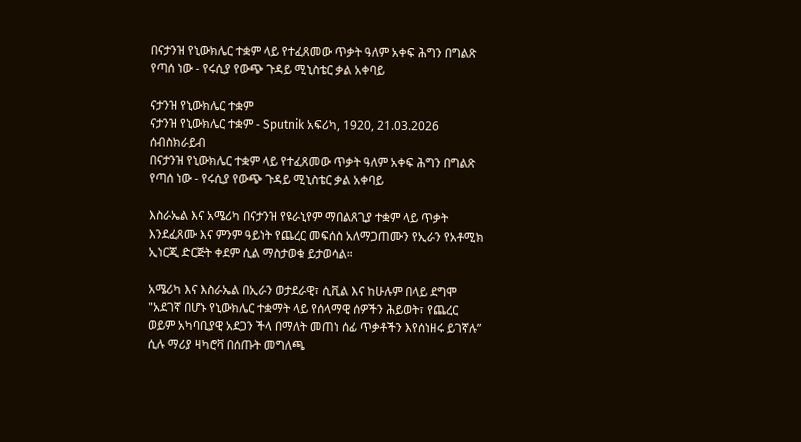በናታንዝ የኒውክሌር ተቋም ላይ የተፈጸመው ጥቃት ዓለም አቀፍ ሕግን በግልጽ የጣሰ ነው - የሩሲያ የውጭ ጉዳይ ሚኒስቴር ቃል አቀባይ

ናታንዝ የኒውክሌር ተቋም
ናታንዝ የኒውክሌር ተቋም - Sputnik አፍሪካ, 1920, 21.03.2026
ሰብስክራይብ
በናታንዝ የኒውክሌር ተቋም ላይ የተፈጸመው ጥቃት ዓለም አቀፍ ሕግን በግልጽ የጣሰ ነው - የሩሲያ የውጭ ጉዳይ ሚኒስቴር ቃል አቀባይ

እስራኤል እና አሜሪካ በናታንዝ የዩራኒየም ማበልጸጊያ ተቋም ላይ ጥቃት እንደፈጸሙ እና ምንም ዓይነት የጨረር መፍሰስ አለማጋጠሙን የኢራን የአቶሚክ ኢነርጂ ድርጅት ቀደም ሲል ማስታወቁ ይታወሳል።

አሜሪካ እና እስራኤል በኢራን ወታደራዊ፣ ሲቪል እና ከሁሉም በላይ ደግሞ "አደገኛ በሆኑ የኒውክሌር ተቋማት ላይ የሰላማዊ ሰዎችን ሕይወት፣ የጨረር ወይም አካባቢያዊ አደጋን ችላ በማለት መጠነ ሰፊ ጥቃቶችን እየሰነዘሩ ይገኛሉ” ሲሉ ማሪያ ዛካሮቫ በሰጡት መግለጫ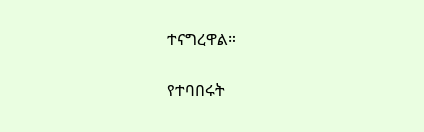ተናግረዋል።

የተባበሩት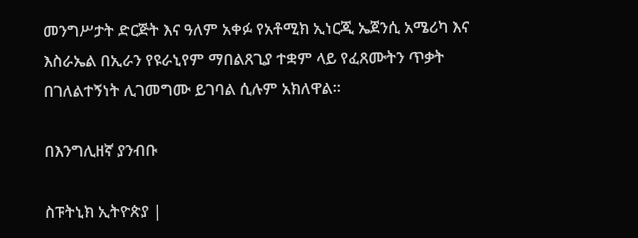መንግሥታት ድርጅት እና ዓለም አቀፉ የአቶሚክ ኢነርጂ ኤጀንሲ አሜሪካ እና እስራኤል በኢራን የዩራኒየም ማበልጸጊያ ተቋም ላይ የፈጸሙትን ጥቃት በገለልተኝነት ሊገመግሙ ይገባል ሲሉም አክለዋል።

በእንግሊዘኛ ያንብቡ

ስፑትኒክ ኢትዮጵያ |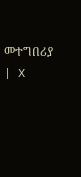መተግበሪያ | X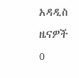አዳዲስ ዜናዎች
0